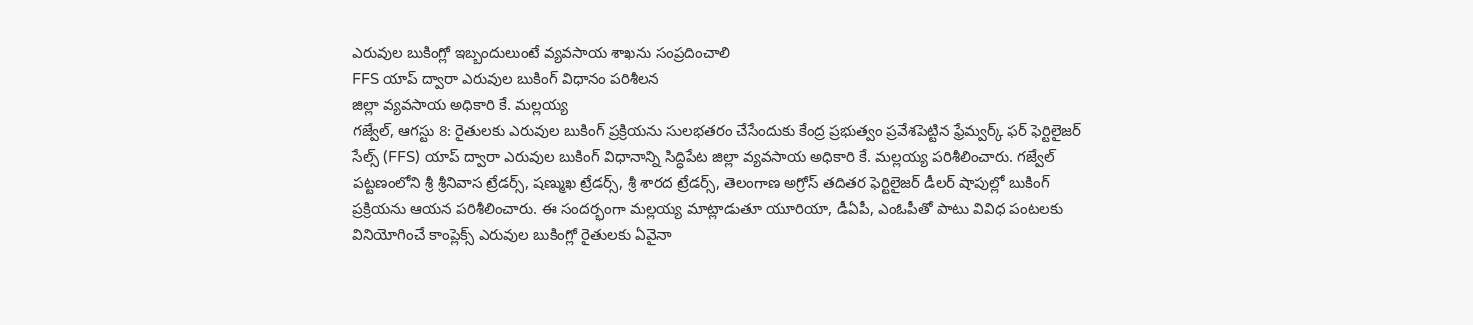ఎరువుల బుకింగ్లో ఇబ్బందులుంటే వ్యవసాయ శాఖను సంప్రదించాలి
FFS యాప్ ద్వారా ఎరువుల బుకింగ్ విధానం పరిశీలన
జిల్లా వ్యవసాయ అధికారి కే. మల్లయ్య
గజ్వేల్, ఆగస్టు 8: రైతులకు ఎరువుల బుకింగ్ ప్రక్రియను సులభతరం చేసేందుకు కేంద్ర ప్రభుత్వం ప్రవేశపెట్టిన ఫ్రేమ్వర్క్ ఫర్ ఫెర్టిలైజర్ సేల్స్ (FFS) యాప్ ద్వారా ఎరువుల బుకింగ్ విధానాన్ని సిద్ధిపేట జిల్లా వ్యవసాయ అధికారి కే. మల్లయ్య పరిశీలించారు. గజ్వేల్ పట్టణంలోని శ్రీ శ్రీనివాస ట్రేడర్స్, షణ్ముఖ ట్రేడర్స్, శ్రీ శారద ట్రేడర్స్, తెలంగాణ అగ్రోస్ తదితర ఫెర్టిలైజర్ డీలర్ షాపుల్లో బుకింగ్ ప్రక్రియను ఆయన పరిశీలించారు. ఈ సందర్భంగా మల్లయ్య మాట్లాడుతూ యూరియా, డీఏపీ, ఎంఓపీతో పాటు వివిధ పంటలకు వినియోగించే కాంప్లెక్స్ ఎరువుల బుకింగ్లో రైతులకు ఏవైనా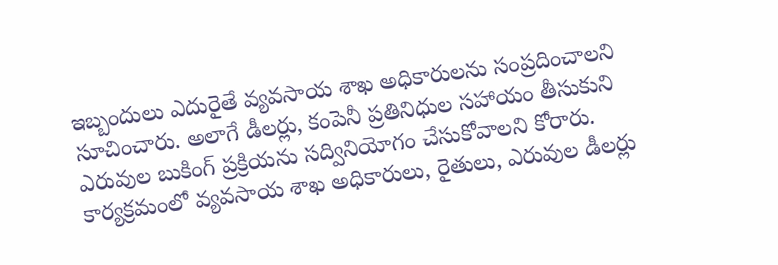ఇబ్బందులు ఎదురైతే వ్యవసాయ శాఖ అధికారులను సంప్రదించాలని సూచించారు. అలాగే డీలర్లు, కంపెనీ ప్రతినిధుల సహాయం తీసుకుని ఎరువుల బుకింగ్ ప్రక్రియను సద్వినియోగం చేసుకోవాలని కోరారు. కార్యక్రమంలో వ్యవసాయ శాఖ అధికారులు, రైతులు, ఎరువుల డీలర్లు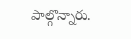పాల్గొన్నారు.